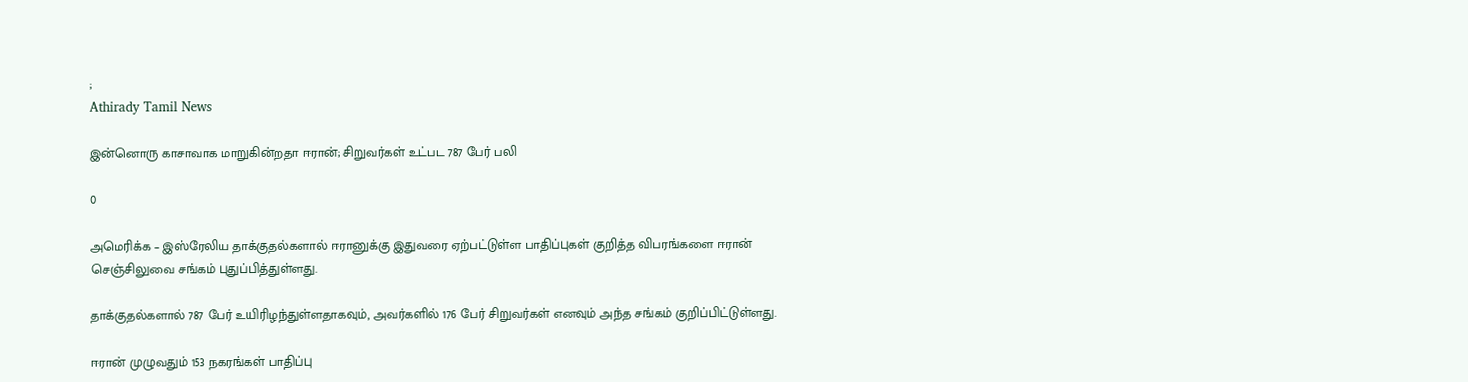;
Athirady Tamil News

இன்னொரு காசாவாக மாறுகின்றதா ஈரான்; சிறுவர்கள் உட்பட 787 பேர் பலி

0

அமெரிக்க – இஸ்ரேலிய தாக்குதல்களால் ஈரானுக்கு இதுவரை ஏற்பட்டுள்ள பாதிப்புகள் குறித்த விபரங்களை ஈரான் செஞ்சிலுவை சங்கம் புதுப்பித்துள்ளது.

தாக்குதல்களால் 787 பேர் உயிரிழந்துள்ளதாகவும், அவர்களில் 176 பேர் சிறுவர்கள் எனவும் அந்த சங்கம் குறிப்பிட்டுள்ளது.

ஈரான் முழுவதும் 153 நகரங்கள் பாதிப்பு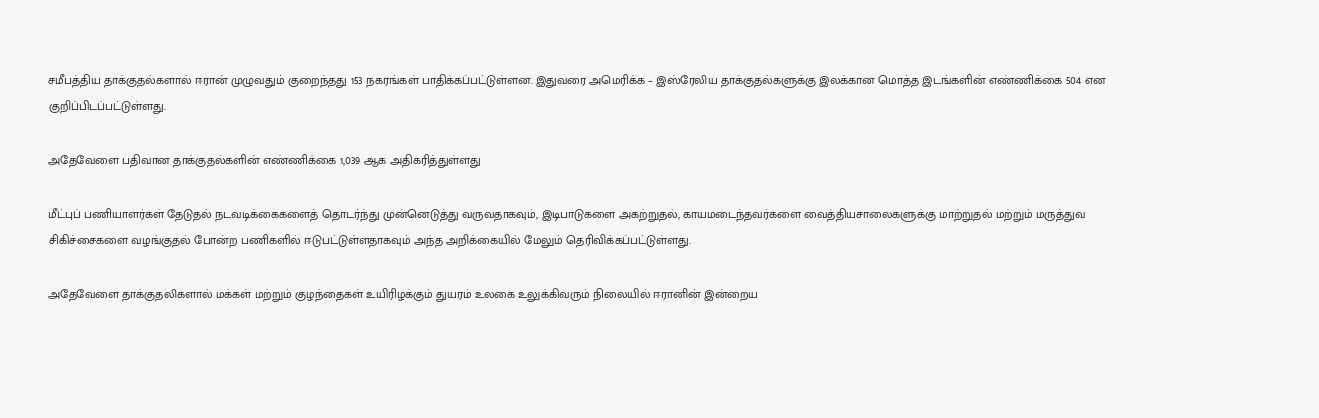சமீபத்திய தாக்குதல்களால் ஈரான் முழுவதும் குறைந்தது 153 நகரங்கள் பாதிக்கப்பட்டுள்ளன. இதுவரை அமெரிக்க – இஸ்ரேலிய தாக்குதல்களுக்கு இலக்கான மொத்த இடங்களின் எண்ணிக்கை 504 என குறிப்பிடப்பட்டுள்ளது.

அதேவேளை பதிவான தாக்குதல்களின் எண்ணிக்கை 1,039 ஆக அதிகரித்துள்ளது

மீட்புப் பணியாளர்கள் தேடுதல் நடவடிக்கைகளைத் தொடர்ந்து முன்னெடுத்து வருவதாகவும், இடிபாடுகளை அகற்றுதல், காயமடைந்தவர்களை வைத்தியசாலைகளுக்கு மாற்றுதல் மற்றும் மருத்துவ சிகிச்சைகளை வழங்குதல் போன்ற பணிகளில் ஈடுபட்டுள்ளதாகவும் அந்த அறிக்கையில் மேலும் தெரிவிக்கப்பட்டுள்ளது.

அதேவேளை தாக்குதலிகளால் மக்கள் மற்றும் குழந்தைகள் உயிரிழக்கும் துயரம் உலகை உலுக்கிவரும் நிலையில் ஈரானின் இன்றைய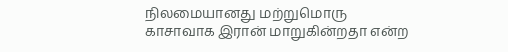நிலமையானது மற்றுமொரு காசாவாக இரான் மாறுகின்றதா என்ற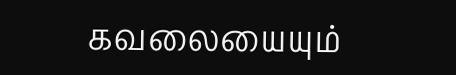கவலையையும்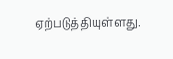ஏற்படுத்தியுள்ளது.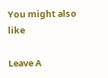You might also like

Leave A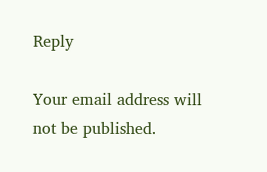Reply

Your email address will not be published.